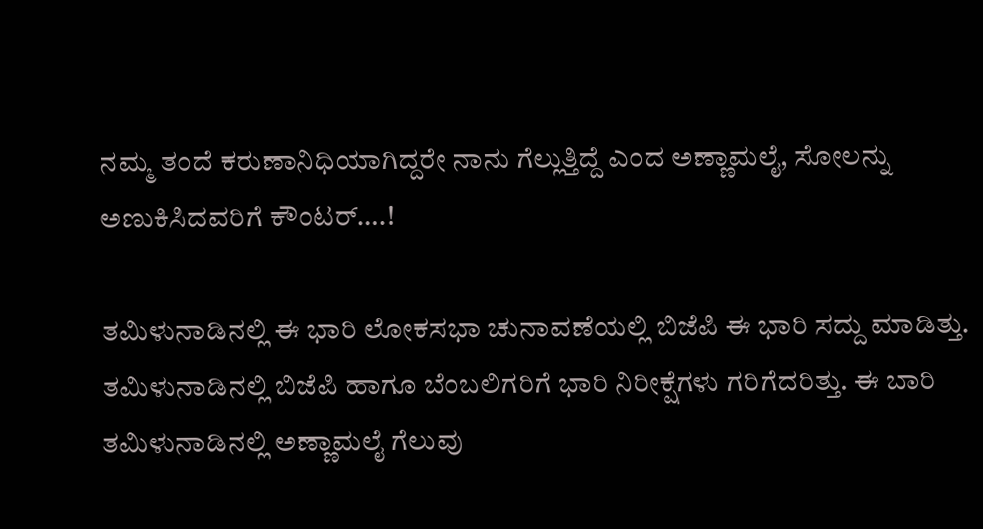ನಮ್ಮ ತಂದೆ ಕರುಣಾನಿಧಿಯಾಗಿದ್ದರೇ ನಾನು ಗೆಲ್ಲುತ್ತಿದ್ದೆ ಎಂದ ಅಣ್ಣಾಮಲೈ, ಸೋಲನ್ನು ಅಣುಕಿಸಿದವರಿಗೆ ಕೌಂಟರ್….!

ತಮಿಳುನಾಡಿನಲ್ಲಿ ಈ ಭಾರಿ ಲೋಕಸಭಾ ಚುನಾವಣೆಯಲ್ಲಿ ಬಿಜೆಪಿ ಈ ಭಾರಿ ಸದ್ದು ಮಾಡಿತ್ತು. ತಮಿಳುನಾಡಿನಲ್ಲಿ ಬಿಜೆಪಿ ಹಾಗೂ ಬೆಂಬಲಿಗರಿಗೆ ಭಾರಿ ನಿರೀಕ್ಷೆಗಳು ಗರಿಗೆದರಿತ್ತು. ಈ ಬಾರಿ ತಮಿಳುನಾಡಿನಲ್ಲಿ ಅಣ್ಣಾಮಲೈ ಗೆಲುವು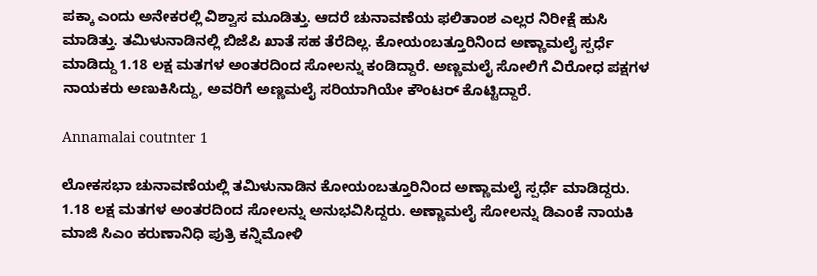ಪಕ್ಕಾ ಎಂದು ಅನೇಕರಲ್ಲಿ ವಿಶ್ವಾಸ ಮೂಡಿತ್ತು. ಆದರೆ ಚುನಾವಣೆಯ ಫಲಿತಾಂಶ ಎಲ್ಲರ ನಿರೀಕ್ಷೆ ಹುಸಿ ಮಾಡಿತ್ತು. ತಮಿಳುನಾಡಿನಲ್ಲಿ ಬಿಜೆಪಿ ಖಾತೆ ಸಹ ತೆರೆದಿಲ್ಲ. ಕೋಯಂಬತ್ತೂರಿನಿಂದ ಅಣ್ಣಾಮಲೈ ಸ್ಪರ್ಧೆ ಮಾಡಿದ್ದು 1.18 ಲಕ್ಷ ಮತಗಳ ಅಂತರದಿಂದ ಸೋಲನ್ನು ಕಂಡಿದ್ದಾರೆ. ಅಣ್ಣಮಲೈ ಸೋಲಿಗೆ ವಿರೋಧ ಪಕ್ಷಗಳ ನಾಯಕರು ಅಣುಕಿಸಿದ್ದು, ಅವರಿಗೆ ಅಣ್ಣಮಲೈ ಸರಿಯಾಗಿಯೇ ಕೌಂಟರ್‍ ಕೊಟ್ಟಿದ್ದಾರೆ.

Annamalai coutnter 1

ಲೋಕಸಭಾ ಚುನಾವಣೆಯಲ್ಲಿ ತಮಿಳುನಾಡಿನ ಕೋಯಂಬತ್ತೂರಿನಿಂದ ಅಣ್ಣಾಮಲೈ ಸ್ಪರ್ಧೆ ಮಾಡಿದ್ದರು. 1.18 ಲಕ್ಷ ಮತಗಳ ಅಂತರದಿಂದ ಸೋಲನ್ನು ಅನುಭವಿಸಿದ್ದರು. ಅಣ್ಣಾಮಲೈ ಸೋಲನ್ನು ಡಿಎಂಕೆ ನಾಯಕಿ ಮಾಜಿ ಸಿಎಂ ಕರುಣಾನಿಧಿ ಪುತ್ರಿ ಕನ್ನಿಮೋಳಿ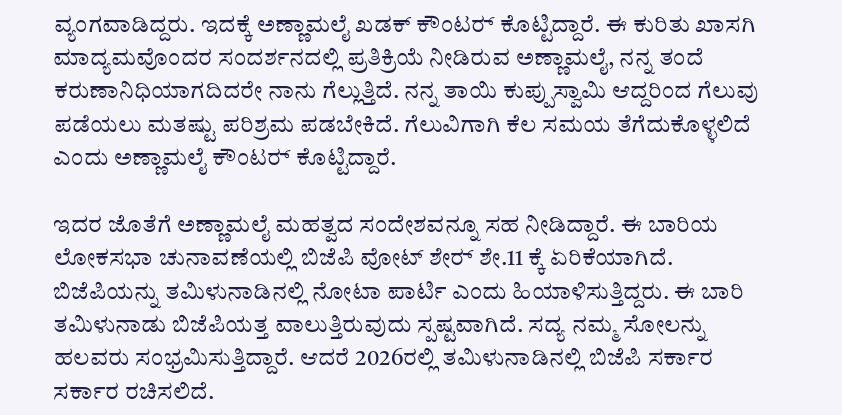ವ್ಯಂಗವಾಡಿದ್ದರು. ಇದಕ್ಕೆ ಅಣ್ಣಾಮಲೈ ಖಡಕ್ ಕೌಂಟರ್‍ ಕೊಟ್ಟಿದ್ದಾರೆ. ಈ ಕುರಿತು ಖಾಸಗಿ ಮಾದ್ಯಮವೊಂದರ ಸಂದರ್ಶನದಲ್ಲಿ ಪ್ರತಿಕ್ರಿಯೆ ನೀಡಿರುವ ಅಣ್ಣಾಮಲೈ, ನನ್ನ ತಂದೆ ಕರುಣಾನಿಧಿಯಾಗದಿದರೇ ನಾನು ಗೆಲ್ಲುತ್ತಿದೆ. ನನ್ನ ತಾಯಿ ಕುಪ್ಪುಸ್ವಾಮಿ ಆದ್ದರಿಂದ ಗೆಲುವು ಪಡೆಯಲು ಮತಷ್ಟು ಪರಿಶ್ರಮ ಪಡಬೇಕಿದೆ. ಗೆಲುವಿಗಾಗಿ ಕೆಲ ಸಮಯ ತೆಗೆದುಕೊಳ್ಳಲಿದೆ ಎಂದು ಅಣ್ಣಾಮಲೈ ಕೌಂಟರ್‍ ಕೊಟ್ಟಿದ್ದಾರೆ.

ಇದರ ಜೊತೆಗೆ ಅಣ್ಣಾಮಲೈ ಮಹತ್ವದ ಸಂದೇಶವನ್ನೂ ಸಹ ನೀಡಿದ್ದಾರೆ. ಈ ಬಾರಿಯ ಲೋಕಸಭಾ ಚುನಾವಣೆಯಲ್ಲಿ ಬಿಜೆಪಿ ವೋಟ್ ಶೇರ್‍ ಶೇ.11 ಕ್ಕೆ ಏರಿಕೆಯಾಗಿದೆ. ಬಿಜೆಪಿಯನ್ನು ತಮಿಳುನಾಡಿನಲ್ಲಿ ನೋಟಾ ಪಾರ್ಟಿ ಎಂದು ಹಿಯಾಳಿಸುತ್ತಿದ್ದರು. ಈ ಬಾರಿ ತಮಿಳುನಾಡು ಬಿಜೆಪಿಯತ್ತ ವಾಲುತ್ತಿರುವುದು ಸ್ಪಷ್ಟವಾಗಿದೆ. ಸದ್ಯ ನಮ್ಮ ಸೋಲನ್ನು ಹಲವರು ಸಂಭ್ರಮಿಸುತ್ತಿದ್ದಾರೆ. ಆದರೆ 2026ರಲ್ಲಿ ತಮಿಳುನಾಡಿನಲ್ಲಿ ಬಿಜೆಪಿ ಸರ್ಕಾರ ಸರ್ಕಾರ ರಚಿಸಲಿದೆ.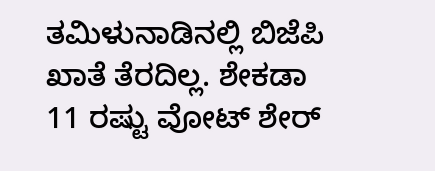ತಮಿಳುನಾಡಿನಲ್ಲಿ ಬಿಜೆಪಿ ಖಾತೆ ತೆರದಿಲ್ಲ. ಶೇಕಡಾ 11 ರಷ್ಟು ವೋಟ್ ಶೇರ್‍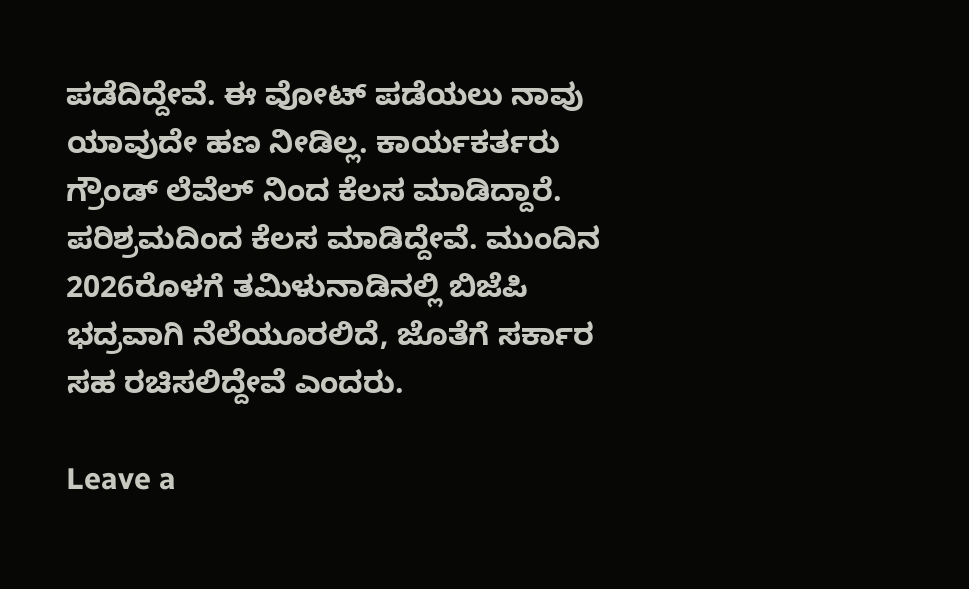ಪಡೆದಿದ್ದೇವೆ. ಈ ವೋಟ್ ಪಡೆಯಲು ನಾವು ಯಾವುದೇ ಹಣ ನೀಡಿಲ್ಲ. ಕಾರ್ಯಕರ್ತರು ಗ್ರೌಂಡ್ ಲೆವೆಲ್ ನಿಂದ ಕೆಲಸ ಮಾಡಿದ್ದಾರೆ. ಪರಿಶ್ರಮದಿಂದ ಕೆಲಸ ಮಾಡಿದ್ದೇವೆ. ಮುಂದಿನ 2026ರೊಳಗೆ ತಮಿಳುನಾಡಿನಲ್ಲಿ ಬಿಜೆಪಿ ಭದ್ರವಾಗಿ ನೆಲೆಯೂರಲಿದೆ, ಜೊತೆಗೆ ಸರ್ಕಾರ ಸಹ ರಚಿಸಲಿದ್ದೇವೆ ಎಂದರು.

Leave a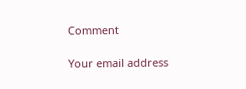Comment

Your email address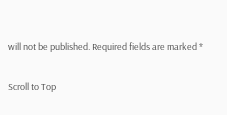will not be published. Required fields are marked *

Scroll to Top